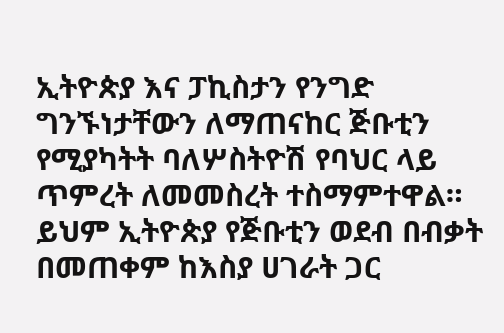ኢትዮጵያ እና ፓኪስታን የንግድ ግንኙነታቸውን ለማጠናከር ጅቡቲን የሚያካትት ባለሦስትዮሽ የባህር ላይ ጥምረት ለመመስረት ተስማምተዋል።
ይህም ኢትዮጵያ የጅቡቲን ወደብ በብቃት በመጠቀም ከእስያ ሀገራት ጋር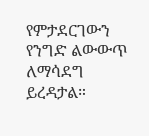የምታደርገውን የንግድ ልውውጥ ለማሳደግ ይረዳታል።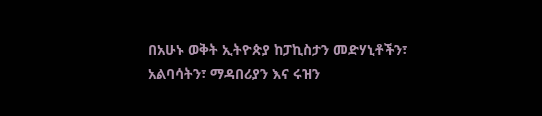በአሁኑ ወቅት ኢትዮጵያ ከፓኪስታን መድሃኒቶችን፣ አልባሳትን፣ ማዳበሪያን እና ሩዝን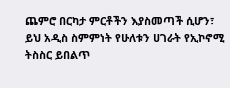ጨምሮ በርካታ ምርቶችን እያስመጣች ሲሆን፣
ይህ አዲስ ስምምነት የሁለቱን ሀገራት የኢኮኖሚ ትስስር ይበልጥ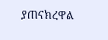ያጠናክረዋል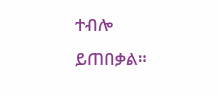ተብሎ ይጠበቃል።